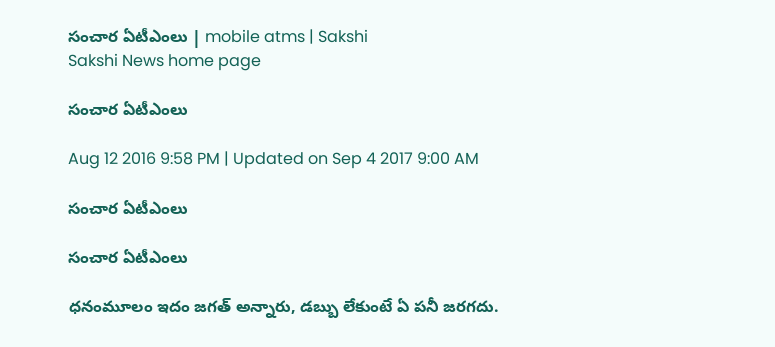సంచార ఏటీఎంలు | mobile atms | Sakshi
Sakshi News home page

సంచార ఏటీఎంలు

Aug 12 2016 9:58 PM | Updated on Sep 4 2017 9:00 AM

సంచార ఏటీఎంలు

సంచార ఏటీఎంలు

ధనంమూలం ఇదం జగత్‌ అన్నారు, డబ్బు లేకుంటే ఏ పనీ జరగదు.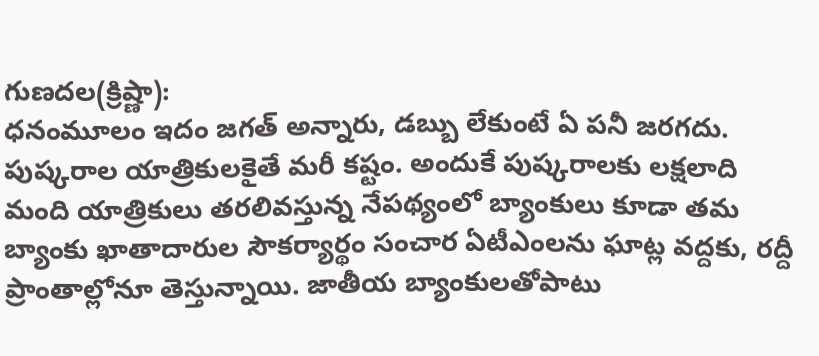గుణదల(క్రిష్ణా):
ధనంమూలం ఇదం జగత్‌ అన్నారు, డబ్బు లేకుంటే ఏ పనీ జరగదు. పుష్కరాల యాత్రికులకైతే మరీ కష్టం. అందుకే పుష్కరాలకు లక్షలాది మంది యాత్రికులు తరలివస్తున్న నేపథ్యంలో బ్యాంకులు కూడా తమ బ్యాంకు ఖాతాదారుల సౌకర్యార్థం సంచార ఏటీఎంలను ఘాట్ల వద్దకు, రద్దీ ప్రాంతాల్లోనూ తెస్తున్నాయి. జాతీయ బ్యాంకులతోపాటు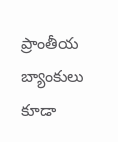ప్రాంతీయ బ్యాంకులు కూడా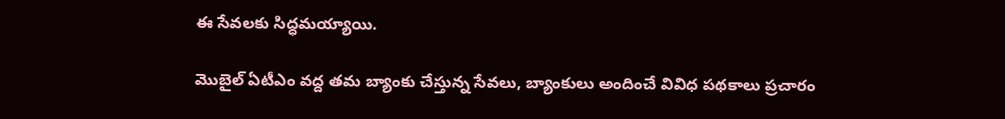ఈ సేవలకు సిద్ధమయ్యాయి.

మొబైల్‌ ఏటీఎం వద్ద తమ బ్యాంకు చేస్తున్న సేవలు, బ్యాంకులు అందించే వివిధ పథకాలు ప్రచారం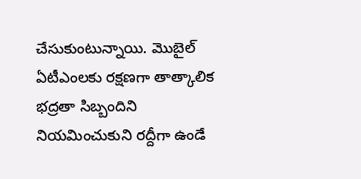చేసుకుంటున్నాయి. మొబైల్‌ ఏటీఎంలకు రక్షణగా తాత్కాలిక భద్రతా సిబ్బందిని నియమించుకుని రద్దీగా ఉండే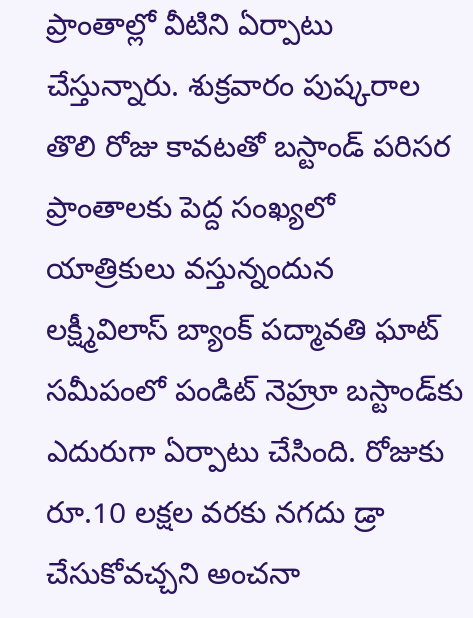ప్రాంతాల్లో వీటిని ఏర్పాటు చేస్తున్నారు. శుక్రవారం పుష్కరాల తొలి రోజు కావటతో బస్టాండ్‌ పరిసర ప్రాంతాలకు పెద్ద సంఖ్యలో యాత్రికులు వస్తున్నందున లక్ష్మీవిలాస్‌ బ్యాంక్‌ పద్మావతి ఘాట్‌ సమీపంలో పండిట్‌ నెహ్రూ బస్టాండ్‌కు ఎదురుగా ఏర్పాటు చేసింది. రోజుకు రూ.10 లక్షల వరకు నగదు డ్రా చేసుకోవచ్చని అంచనా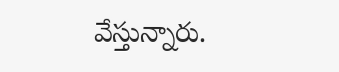వేస్తున్నారు.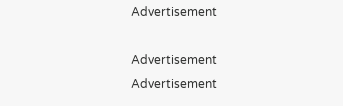Advertisement

Advertisement
Advertisement